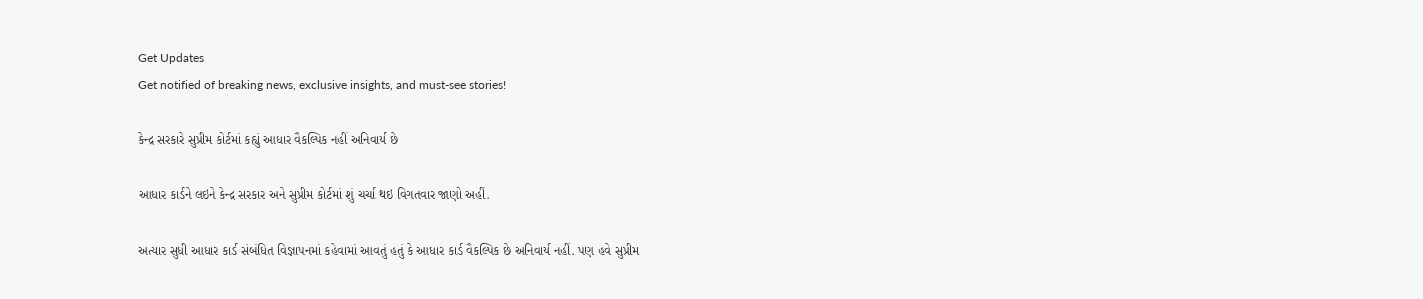Get Updates
Get notified of breaking news, exclusive insights, and must-see stories!

કેન્દ્ર સરકારે સુપ્રીમ કોર્ટમાં કહ્યું આધાર વૈકલ્પિક નહીં અનિવાર્ય છે

આધાર કાર્ડને લઇને કેન્દ્ર સરકાર અને સુપ્રીમ કોર્ટમાં શું ચર્ચા થઇ વિગતવાર જાણો અહીં.

અત્યાર સુધી આધાર કાર્ડ સંબંધિત વિજ્ઞાપનમાં કહેવામાં આવતું હતું કે આધાર કાર્ડ વૈકલ્પિક છે અનિવાર્ય નહીં. પણ હવે સુપ્રીમ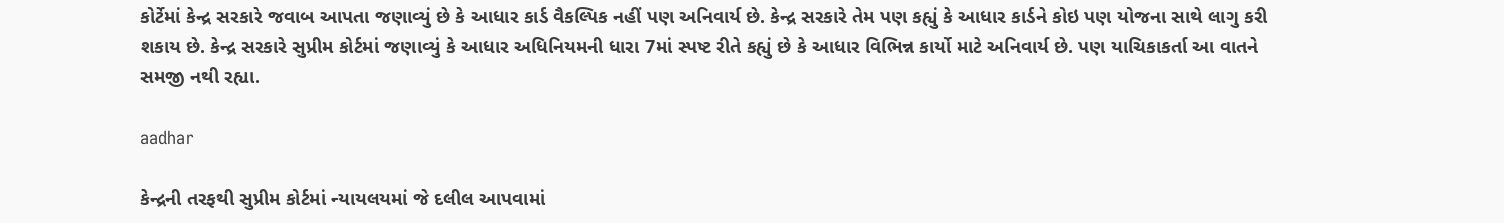કોર્ટેમાં કેન્દ્ર સરકારે જવાબ આપતા જણાવ્યું છે કે આધાર કાર્ડ વૈકલ્પિક નહીં પણ અનિવાર્ય છે. કેન્દ્ર સરકારે તેમ પણ કહ્યું કે આધાર કાર્ડને કોઇ પણ યોજના સાથે લાગુ કરી શકાય છે. કેન્દ્ર સરકારે સુપ્રીમ કોર્ટમાં જણાવ્યું કે આધાર અધિનિયમની ધારા 7માં સ્પષ્ટ રીતે કહ્યું છે કે આધાર વિભિન્ન કાર્યો માટે અનિવાર્ય છે. પણ યાચિકાકર્તા આ વાતને સમજી નથી રહ્યા.

aadhar

કેન્દ્રની તરફથી સુપ્રીમ કોર્ટમાં ન્યાયલયમાં જે દલીલ આપવામાં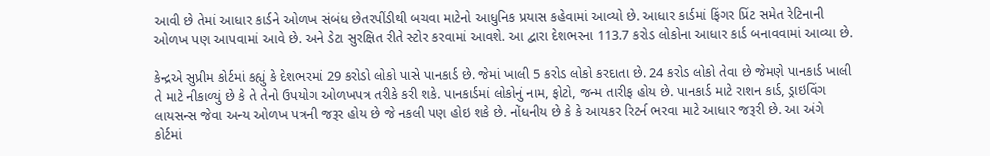આવી છે તેમાં આધાર કાર્ડને ઓળખ સંબંધ છેતરપીંડીથી બચવા માટેનો આધુનિક પ્રયાસ કહેવામાં આવ્યો છે. આધાર કાર્ડમાં ફિંગર પ્રિંટ સમેત રેટિનાની ઓળખ પણ આપવામાં આવે છે. અને ડેટા સુરક્ષિત રીતે સ્ટોર કરવામાં આવશે. આ દ્વારા દેશભરના 113.7 કરોડ લોકોના આધાર કાર્ડ બનાવવામાં આવ્યા છે.

કેન્દ્રએ સુપ્રીમ કોર્ટમાં કહ્યું કે દેશભરમાં 29 કરોડો લોકો પાસે પાનકાર્ડ છે. જેમાં ખાલી 5 કરોડ લોકો કરદાતા છે. 24 કરોડ લોકો તેવા છે જેમણે પાનકાર્ડ ખાલી તે માટે નીકાળ્યું છે કે તે તેનો ઉપયોગ ઓળખપત્ર તરીકે કરી શકે. પાનકાર્ડમાં લોકોનું નામ, ફોટો, જન્મ તારીફ હોય છે. પાનકાર્ડ માટે રાશન કાર્ડ, ડ્રાઇવિંગ લાયસન્સ જેવા અન્ય ઓળખ પત્રની જરૂર હોય છે જે નકલી પણ હોઇ શકે છે. નોંધનીય છે કે કે આયકર રિટર્ન ભરવા માટે આધાર જરૂરી છે. આ અંગે કોર્ટમાં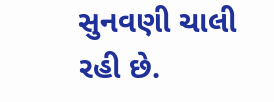સુનવણી ચાલી રહી છે.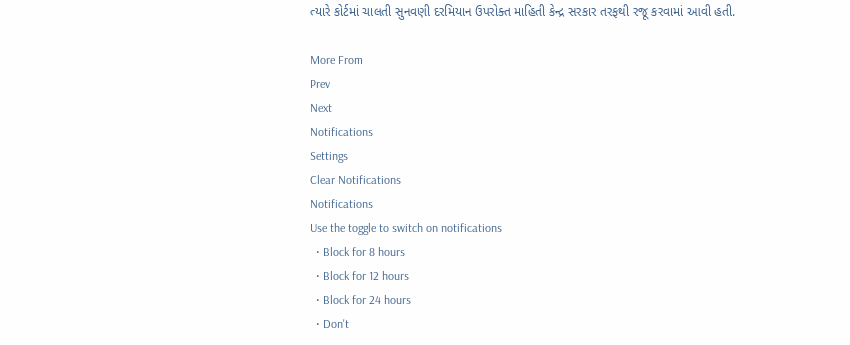ત્યારે કોર્ટમાં ચાલતી સુનવણી દરમિયાન ઉપરોક્ત માહિતી કેન્દ્ર સરકાર તરફથી રજૂ કરવામાં આવી હતી.

More From
Prev
Next
Notifications
Settings
Clear Notifications
Notifications
Use the toggle to switch on notifications
  • Block for 8 hours
  • Block for 12 hours
  • Block for 24 hours
  • Don't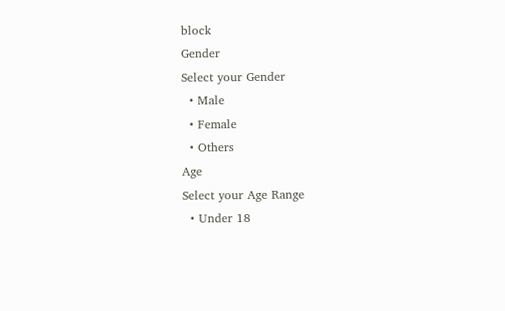block
Gender
Select your Gender
  • Male
  • Female
  • Others
Age
Select your Age Range
  • Under 18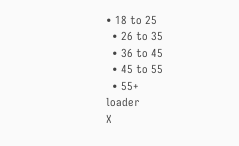• 18 to 25
  • 26 to 35
  • 36 to 45
  • 45 to 55
  • 55+
loader
X